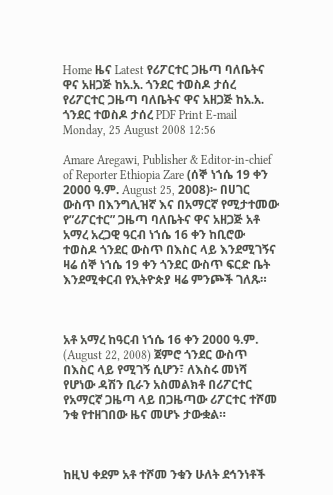Home ዜና Latest የሪፖርተር ጋዜጣ ባለቤትና ዋና አዘጋጅ ከአ.አ. ጎንደር ተወስዶ ታሰረ
የሪፖርተር ጋዜጣ ባለቤትና ዋና አዘጋጅ ከአ.አ. ጎንደር ተወስዶ ታሰረ PDF Print E-mail
Monday, 25 August 2008 12:56

Amare Aregawi, Publisher & Editor-in-chief of Reporter Ethiopia Zare (ሰኞ ነኀሴ 19 ቀን 2000 ዓ.ም. August 25, 2008)፦ በሀገር ውስጥ በእንግሊዝኛ እና በአማርኛ የሚታተመው የ”ሪፖርተር” ጋዜጣ ባለቤትና ዋና አዘጋጅ አቶ አማረ አረጋዊ ዓርብ ነኀሴ 16 ቀን ከቢሮው ተወስዶ ጎንደር ውስጥ በእስር ላይ እንደሚገኝና ዛሬ ሰኞ ነኀሴ 19 ቀን ጎንደር ውስጥ ፍርድ ቤት እንደሚቀርብ የኢትዮጵያ ዛሬ ምንጮች ገለጹ።



አቶ አማረ ከዓርብ ነኀሴ 16 ቀን 2000 ዓ.ም. (August 22, 2008) ጀምሮ ጎንደር ውስጥ በእስር ላይ የሚገኝ ሲሆን፣ ለእስሩ መነሻ የሆነው ዳሽን ቢራን አስመልክቶ በሪፖርተር የአማርኛ ጋዜጣ ላይ በጋዜጣው ሪፖርተር ተሾመ ንቁ የተዘገበው ዜና መሆኑ ታውቋል።



ከዚህ ቀደም አቶ ተሾመ ንቁን ሁለት ደኅንነቶች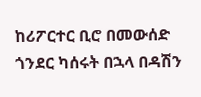ከሪፖርተር ቢሮ በመውሰድ ጎንደር ካሰሩት በኋላ በዳሽን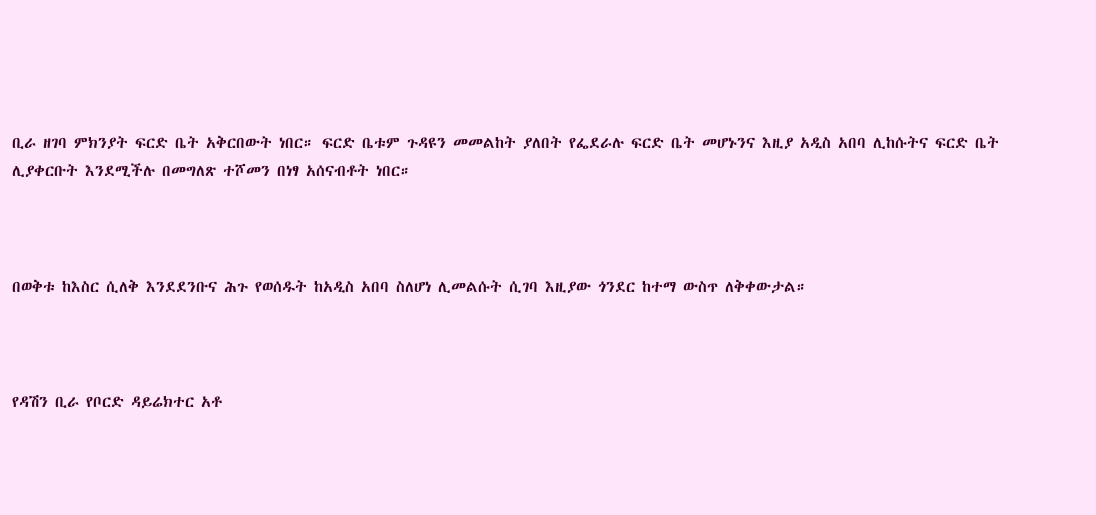ቢራ ዘገባ ምክንያት ፍርድ ቤት አቅርበውት ነበር። ፍርድ ቤቱም ጉዳዩን መመልከት ያለበት የፌደራሉ ፍርድ ቤት መሆኑንና እዚያ አዲስ አበባ ሊከሱትና ፍርድ ቤት ሊያቀርቡት እንደሚችሉ በመግለጽ ተሾመን በነፃ አሰናብቶት ነበር።



በወቅቱ ከእስር ሲለቅ እንደደንቡና ሕጉ የወሰዱት ከአዲስ አበባ ስለሆነ ሊመልሱት ሲገባ እዚያው ጎንደር ከተማ ውስጥ ለቅቀውታል።



የዳሽን ቢራ የቦርድ ዳይሬክተር አቶ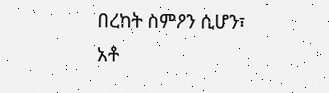በረከት ስምዖን ሲሆን፣ አቶ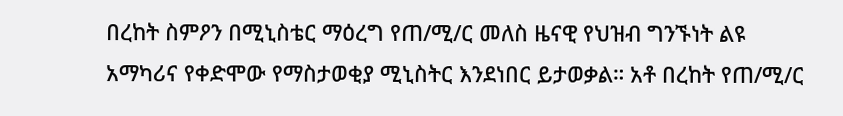በረከት ስምዖን በሚኒስቴር ማዕረግ የጠ/ሚ/ር መለስ ዜናዊ የህዝብ ግንኙነት ልዩ አማካሪና የቀድሞው የማስታወቂያ ሚኒስትር እንደነበር ይታወቃል። አቶ በረከት የጠ/ሚ/ር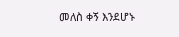መለስ ቀኝ እንደሆኑ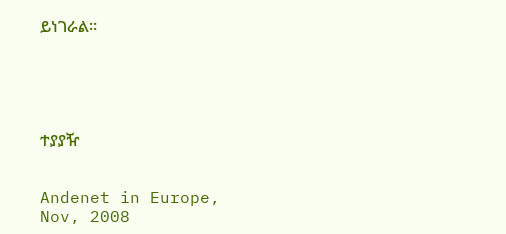ይነገራል።





ተያያዥ


Andenet in Europe, Nov, 2008